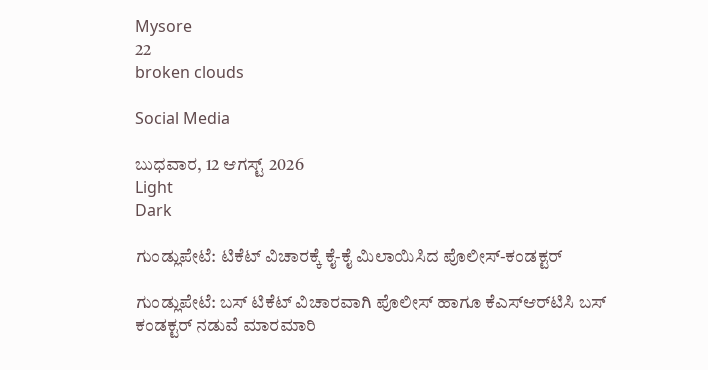Mysore
22
broken clouds

Social Media

ಬುಧವಾರ, 12 ಆಗಸ್ಟ್ 2026
Light
Dark

ಗುಂಡ್ಲುಪೇಟೆ: ಟಿಕೆಟ್‌ ವಿಚಾರಕ್ಕೆ ಕೈ-ಕೈ ಮಿಲಾಯಿಸಿದ ಪೊಲೀಸ್‌-ಕಂಡಕ್ಟರ್‌

ಗುಂಡ್ಲುಪೇಟೆ: ಬಸ್‌ ಟಿಕೆಟ್‌ ವಿಚಾರವಾಗಿ ಪೊಲೀಸ್‌ ಹಾಗೂ ಕೆಎಸ್‌ಆರ್‌ಟಿಸಿ ಬಸ್‌ ಕಂಡಕ್ಟರ್‌ ನಡುವೆ ಮಾರಮಾರಿ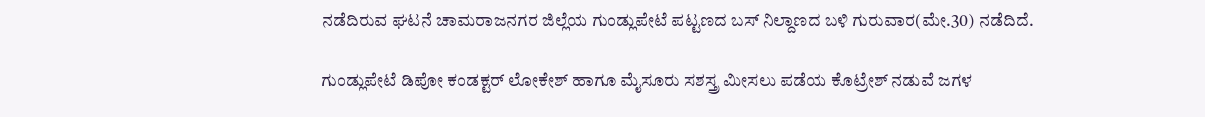ನಡೆದಿರುವ ಘಟನೆ ಚಾಮರಾಜನಗರ ಜಿಲ್ಲೆಯ ಗುಂಡ್ಲುಪೇಟೆ ಪಟ್ಟಣದ ಬಸ್‌ ನಿಲ್ದಾಣದ ಬಳಿ ಗುರುವಾರ(ಮೇ.30) ನಡೆದಿದೆ.

ಗುಂಡ್ಲುಪೇಟೆ ಡಿಪೋ ಕಂಡಕ್ಟರ್‌ ಲೋಕೇಶ್‌ ಹಾಗೂ ಮೈಸೂರು ಸಶಸ್ತ್ರ ಮೀಸಲು ಪಡೆಯ ಕೊಟ್ರೇಶ್‌ ನಡುವೆ ಜಗಳ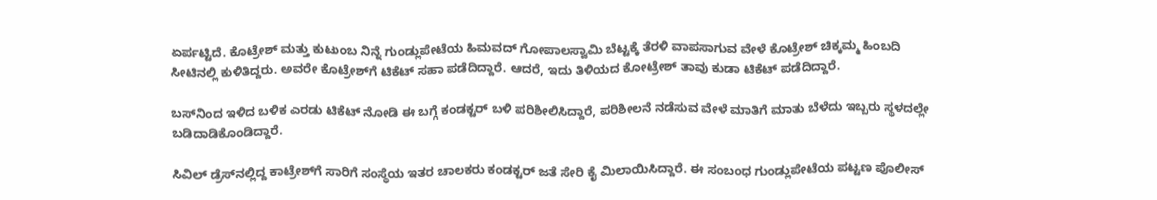ಏರ್ಪಟ್ಟಿದೆ. ಕೊಟ್ರೇಶ್‌ ಮತ್ತು ಕುಟುಂಬ ನಿನ್ನೆ ಗುಂಡ್ಲುಪೇಟೆಯ ಹಿಮವದ್‌ ಗೋಪಾಲಸ್ವಾಮಿ ಬೆಟ್ಟಕ್ಕೆ ತೆರಳಿ ವಾಪಸಾಗುವ ವೇಳೆ ಕೊಟ್ರೇಶ್‌ ಚಿಕ್ಕಮ್ಮ ಹಿಂಬದಿ ಸೀಟಿನಲ್ಲಿ ಕುಳಿತಿದ್ದರು. ಅವರೇ ಕೊಟ್ರೇಶ್‌ಗೆ ಟಿಕೆಟ್‌ ಸಹಾ ಪಡೆದಿದ್ದಾರೆ. ಆದರೆ, ಇದು ತಿಳಿಯದ ಕೋಟ್ರೇಶ್‌ ತಾವು ಕುಡಾ ಟಿಕೆಟ್‌ ಪಡೆದಿದ್ದಾರೆ.

ಬಸ್‌ನಿಂದ ಇಳಿದ ಬಳಿಕ ಎರಡು ಟಿಕೆಟ್‌ ನೋಡಿ ಈ ಬಗ್ಗೆ ಕಂಡಕ್ಟರ್‌ ಬಳಿ ಪರಿಶೀಲಿಸಿದ್ದಾರೆ, ಪರಿಶೀಲನೆ ನಡೆಸುವ ವೇಳೆ ಮಾತಿಗೆ ಮಾತು ಬೆಳೆದು ಇಬ್ಬರು ಸ್ಥಳದಲ್ಲೇ ಬಡಿದಾಡಿಕೊಂಡಿದ್ದಾರೆ.

ಸಿವಿಲ್‌ ಡ್ರೆಸ್‌ನಲ್ಲಿದ್ದ ಕಾಟ್ರೇಶ್‌ಗೆ ಸಾರಿಗೆ ಸಂಸ್ಥೆಯ ಇತರ ಚಾಲಕರು ಕಂಡಕ್ಟರ್‌ ಜತೆ ಸೇರಿ ಕೈ ಮಿಲಾಯಿಸಿದ್ದಾರೆ. ಈ ಸಂಬಂಧ ಗುಂಡ್ಲುಪೇಟೆಯ ಪಟ್ಟಣ ಪೊಲೀಸ್‌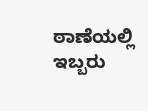ಠಾಣೆಯಲ್ಲಿ ಇಬ್ಬರು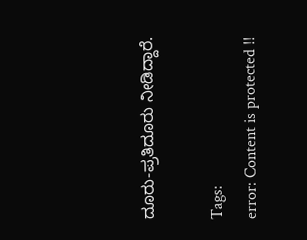ದೂರು-ಪ್ರತಿದೂರು ನೀಡಿದ್ದಾರೆ.

Tags:
error: Content is protected !!